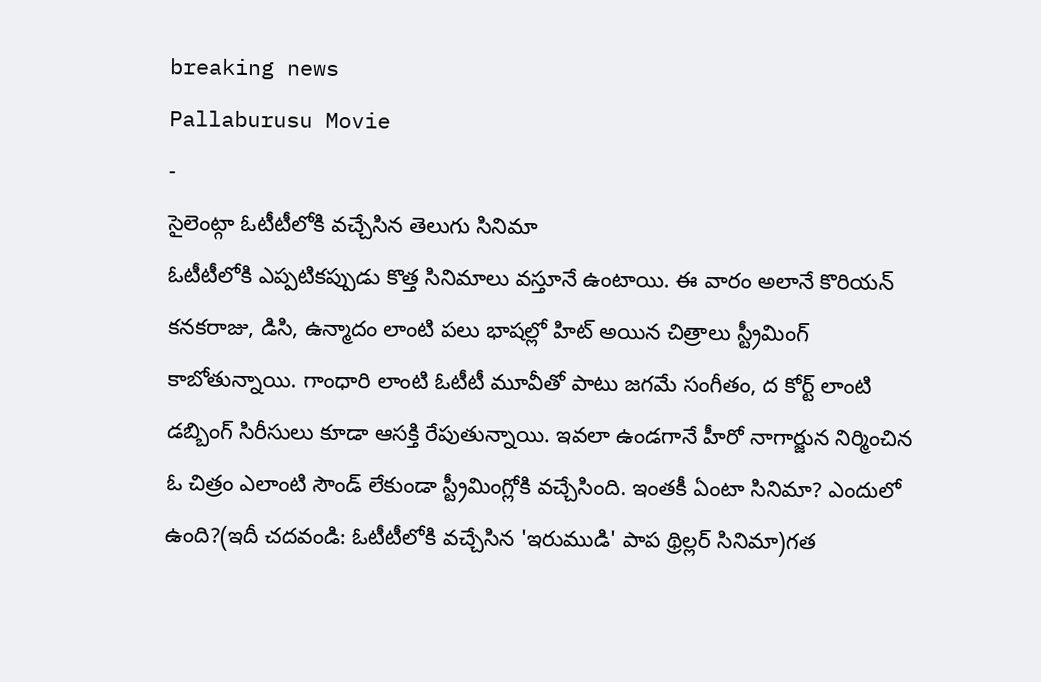breaking news
Pallaburusu Movie
-
సైలెంట్గా ఓటీటీలోకి వచ్చేసిన తెలుగు సినిమా
ఓటీటీలోకి ఎప్పటికప్పుడు కొత్త సినిమాలు వస్తూనే ఉంటాయి. ఈ వారం అలానే కొరియన్ కనకరాజు, డిసి, ఉన్మాదం లాంటి పలు భాషల్లో హిట్ అయిన చిత్రాలు స్ట్రీమింగ్ కాబోతున్నాయి. గాంధారి లాంటి ఓటీటీ మూవీతో పాటు జగమే సంగీతం, ద కోర్ట్ లాంటి డబ్బింగ్ సిరీసులు కూడా ఆసక్తి రేపుతున్నాయి. ఇవలా ఉండగానే హీరో నాగార్జున నిర్మించిన ఓ చిత్రం ఎలాంటి సౌండ్ లేకుండా స్ట్రీమింగ్లోకి వచ్చేసింది. ఇంతకీ ఏంటా సినిమా? ఎందులో ఉంది?(ఇదీ చదవండి: ఓటీటీలోకి వచ్చేసిన 'ఇరుముడి' పాప థ్రిల్లర్ సినిమా)గత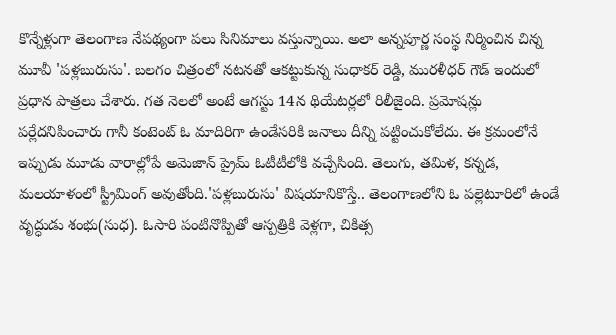కొన్నేళ్లుగా తెలంగాణ నేపథ్యంగా పలు సినిమాలు వస్తున్నాయి. అలా అన్నపూర్ణ సంస్థ నిర్మించిన చిన్న మూవీ 'పళ్లబురుసు'. బలగం చిత్రంలో నటనతో ఆకట్టుకున్న సుధాకర్ రెడ్డి, మురళీధర్ గౌడ్ ఇందులో ప్రధాన పాత్రలు చేశారు. గత నెలలో అంటే ఆగస్టు 14న థియేటర్లలో రిలీజైంది. ప్రమోషన్లు పర్లేదనిపించారు గానీ కంటెంట్ ఓ మాదిరిగా ఉండేసరికి జనాలు దీన్ని పట్టించుకోలేదు. ఈ క్రమంలోనే ఇప్పుడు మూడు వారాల్లోపే అమెజాన్ ప్రైమ్ ఓటీటీలోకి వచ్చేసింది. తెలుగు, తమిళ, కన్నడ, మలయాళంలో స్ట్రీమింగ్ అవుతోంది.'పళ్లబురుసు' విషయానికొస్తే.. తెలంగాణలోని ఓ పల్లెటూరిలో ఉండే వృద్ధుడు శంభు(సుధ). ఓసారి పంటినొప్పితో ఆస్పత్రికి వెళ్లగా, చికిత్స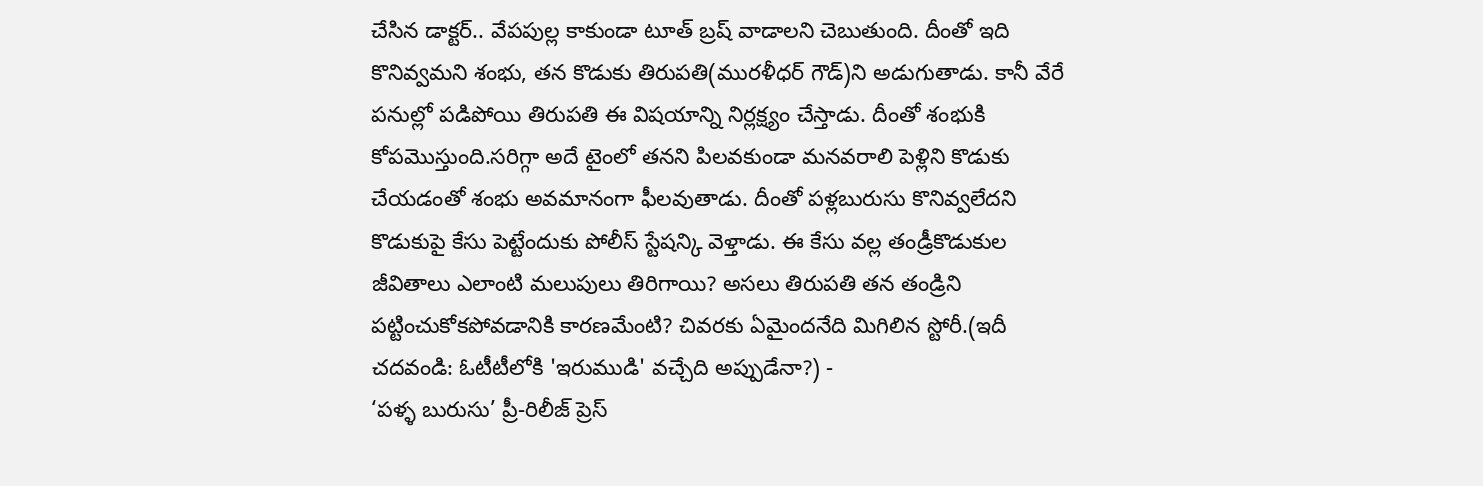చేసిన డాక్టర్.. వేపపుల్ల కాకుండా టూత్ బ్రష్ వాడాలని చెబుతుంది. దీంతో ఇది కొనివ్వమని శంభు, తన కొడుకు తిరుపతి(మురళీధర్ గౌడ్)ని అడుగుతాడు. కానీ వేరే పనుల్లో పడిపోయి తిరుపతి ఈ విషయాన్ని నిర్లక్ష్యం చేస్తాడు. దీంతో శంభుకి కోపమొస్తుంది.సరిగ్గా అదే టైంలో తనని పిలవకుండా మనవరాలి పెళ్లిని కొడుకు చేయడంతో శంభు అవమానంగా ఫీలవుతాడు. దీంతో పళ్లబురుసు కొనివ్వలేదని కొడుకుపై కేసు పెట్టేందుకు పోలీస్ స్టేషన్కి వెళ్తాడు. ఈ కేసు వల్ల తండ్రీకొడుకుల జీవితాలు ఎలాంటి మలుపులు తిరిగాయి? అసలు తిరుపతి తన తండ్రిని పట్టించుకోకపోవడానికి కారణమేంటి? చివరకు ఏమైందనేది మిగిలిన స్టోరీ.(ఇదీ చదవండి: ఓటీటీలోకి 'ఇరుముడి' వచ్చేది అప్పుడేనా?) -
‘పళ్ళ బురుసు’ ప్రీ-రిలీజ్ ప్రెస్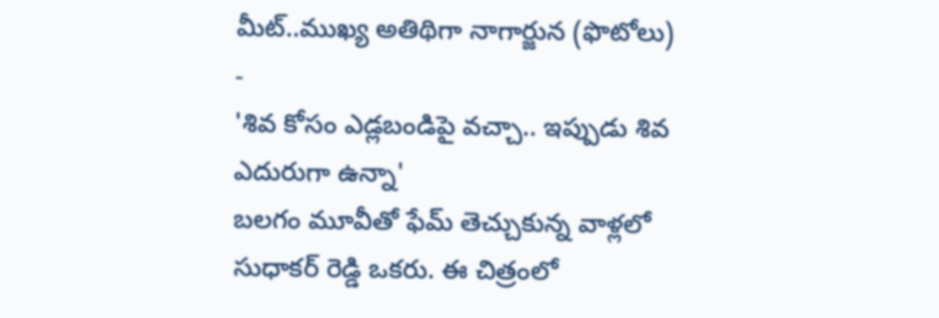మీట్..ముఖ్య అతిథిగా నాగార్జున (ఫొటోలు)
-
'శివ కోసం ఎడ్లబండిపై వచ్చా.. ఇప్పుడు శివ ఎదురుగా ఉన్నా'
బలగం మూవీతో ఫేమ్ తెచ్చుకున్న వాళ్లలో సుధాకర్ రెడ్డి ఒకరు. ఈ చిత్రంలో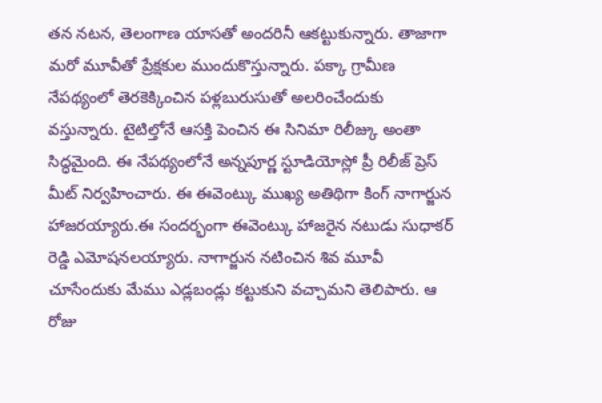తన నటన, తెలంగాణ యాసతో అందరినీ ఆకట్టుకున్నారు. తాజాగా మరో మూవీతో ప్రేక్షకుల ముందుకొస్తున్నారు. పక్కా గ్రామీణ నేపథ్యంలో తెరకెక్కించిన పళ్లబురుసుతో అలరించేందుకు వస్తున్నారు. టైటిల్తోనే ఆసక్తి పెంచిన ఈ సినిమా రిలీజ్కు అంతా సిద్ధమైంది. ఈ నేపథ్యంలోనే అన్నపూర్ణ స్టూడియోస్లో ప్రీ రిలీజ్ ప్రెస్ మీట్ నిర్వహించారు. ఈ ఈవెంట్కు ముఖ్య అతిథిగా కింగ్ నాగార్జున హాజరయ్యారు.ఈ సందర్భంగా ఈవెంట్కు హాజరైన నటుడు సుధాకర్ రెడ్డి ఎమోషనలయ్యారు. నాగార్జున నటించిన శివ మూవీ చూసేందుకు మేము ఎడ్లబండ్లు కట్టుకుని వచ్చామని తెలిపారు. ఆ రోజు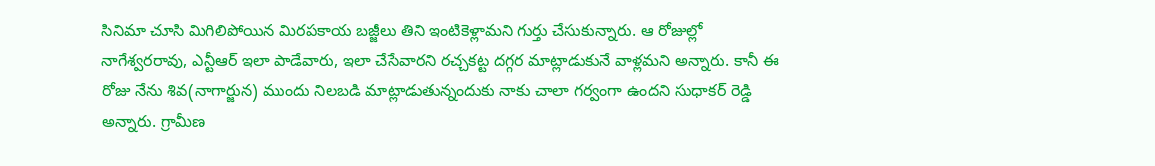సినిమా చూసి మిగిలిపోయిన మిరపకాయ బజ్జీలు తిని ఇంటికెళ్లామని గుర్తు చేసుకున్నారు. ఆ రోజుల్లో నాగేశ్వరరావు, ఎన్టీఆర్ ఇలా పాడేవారు, ఇలా చేసేవారని రచ్చకట్ట దగ్గర మాట్లాడుకునే వాళ్లమని అన్నారు. కానీ ఈ రోజు నేను శివ(నాగార్జున) ముందు నిలబడి మాట్లాడుతున్నందుకు నాకు చాలా గర్వంగా ఉందని సుధాకర్ రెడ్డి అన్నారు. గ్రామీణ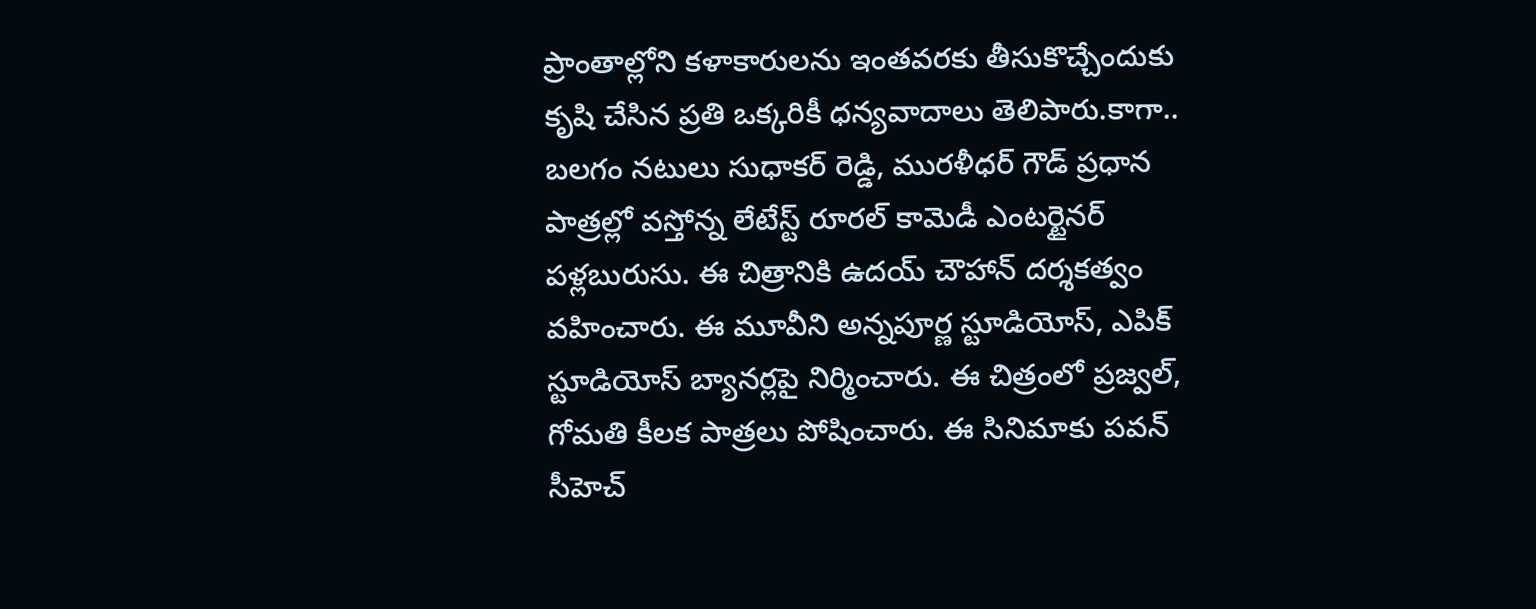ప్రాంతాల్లోని కళాకారులను ఇంతవరకు తీసుకొచ్చేందుకు కృషి చేసిన ప్రతి ఒక్కరికీ ధన్యవాదాలు తెలిపారు.కాగా.. బలగం నటులు సుధాకర్ రెడ్డి, మురళీధర్ గౌడ్ ప్రధాన పాత్రల్లో వస్తోన్న లేటేస్ట్ రూరల్ కామెడీ ఎంటర్టైనర్ పళ్లబురుసు. ఈ చిత్రానికి ఉదయ్ చౌహాన్ దర్శకత్వం వహించారు. ఈ మూవీని అన్నపూర్ణ స్టూడియోస్, ఎపిక్ స్టూడియోస్ బ్యానర్లపై నిర్మించారు. ఈ చిత్రంలో ప్రజ్వల్, గోమతి కీలక పాత్రలు పోషించారు. ఈ సినిమాకు పవన్ సీహెచ్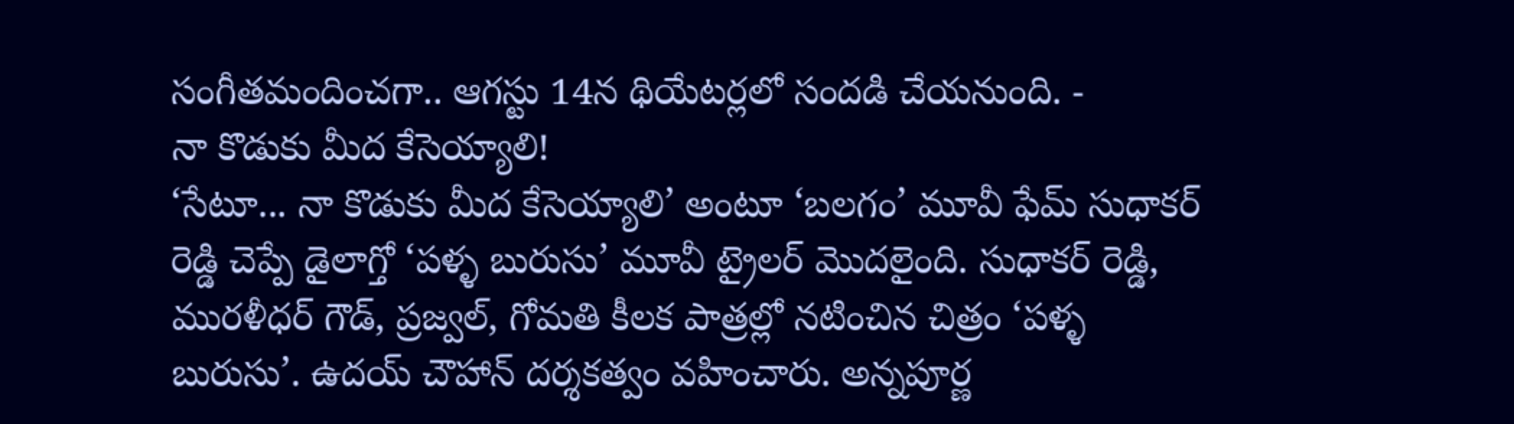సంగీతమందించగా.. ఆగస్టు 14న థియేటర్లలో సందడి చేయనుంది. -
నా కొడుకు మీద కేసెయ్యాలి!
‘సేటూ... నా కొడుకు మీద కేసెయ్యాలి’ అంటూ ‘బలగం’ మూవీ ఫేమ్ సుధాకర్ రెడ్డి చెప్పే డైలాగ్తో ‘పళ్ళ బురుసు’ మూవీ ట్రైలర్ మొదలైంది. సుధాకర్ రెడ్డి, మురళీధర్ గౌడ్, ప్రజ్వల్, గోమతి కీలక పాత్రల్లో నటించిన చిత్రం ‘పళ్ళ బురుసు’. ఉదయ్ చౌహాన్ దర్శకత్వం వహించారు. అన్నపూర్ణ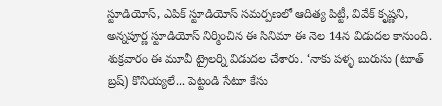స్టూడియోస్, ఎపిక్ స్టూడియోస్ సమర్పణలో ఆదిత్య పిట్టీ, వివేక్ కృష్ణని, అన్నపూర్ణ స్టూడియోస్ నిర్మించిన ఈ సినిమా ఈ నెల 14న విడుదల కానుంది. శుక్రవారం ఈ మూవీ ట్రైలర్ని విడుదల చేశారు. ‘నాకు పళ్ళ బురుసు (టూత్ బ్రష్) కొనియ్యలే... పెట్టండి సేటూ కేసు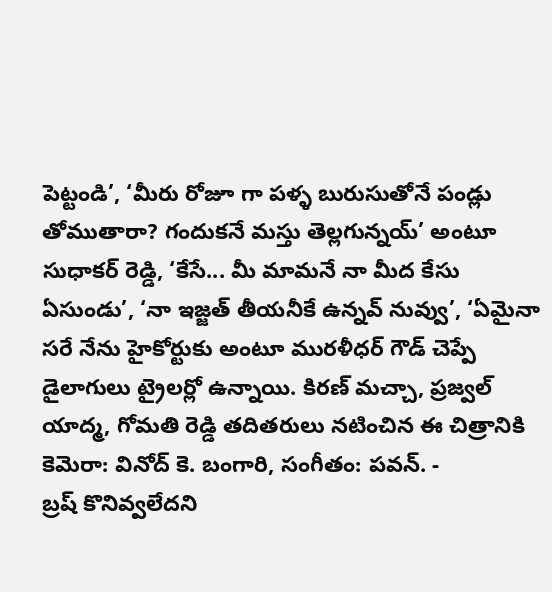పెట్టండి’, ‘మీరు రోజూ గా పళ్ళ బురుసుతోనే పండ్లు తోముతారా? గందుకనే మస్తు తెల్లగున్నయ్’ అంటూ సుధాకర్ రెడ్డి, ‘కేసే... మీ మామనే నా మీద కేసు ఏసుండు’, ‘నా ఇజ్జత్ తీయనీకే ఉన్నవ్ నువ్వు’, ‘ఏమైనా సరే నేను హైకోర్టుకు అంటూ మురళీధర్ గౌడ్ చెప్పే డైలాగులు ట్రైలర్లో ఉన్నాయి. కిరణ్ మచ్చా, ప్రజ్వల్ యాద్మ, గోమతి రెడ్డి తదితరులు నటించిన ఈ చిత్రానికి కెమెరా: వినోద్ కె. బంగారి, సంగీతం: పవన్. -
బ్రష్ కొనివ్వలేదని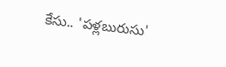కేసు.. 'పళ్లబురుసు'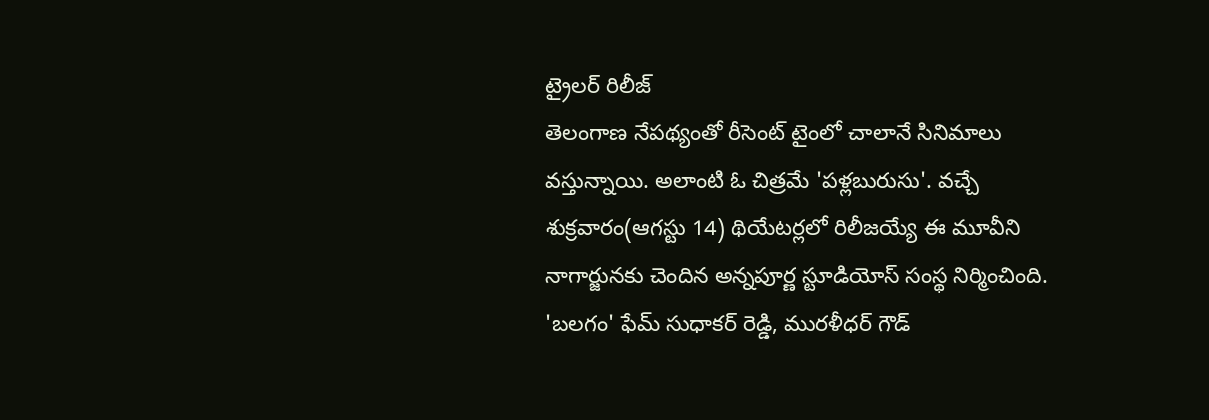ట్రైలర్ రిలీజ్
తెలంగాణ నేపథ్యంతో రీసెంట్ టైంలో చాలానే సినిమాలు వస్తున్నాయి. అలాంటి ఓ చిత్రమే 'పళ్లబురుసు'. వచ్చే శుక్రవారం(ఆగస్టు 14) థియేటర్లలో రిలీజయ్యే ఈ మూవీని నాగార్జునకు చెందిన అన్నపూర్ణ స్టూడియోస్ సంస్థ నిర్మించింది. 'బలగం' ఫేమ్ సుధాకర్ రెడ్డి, మురళీధర్ గౌడ్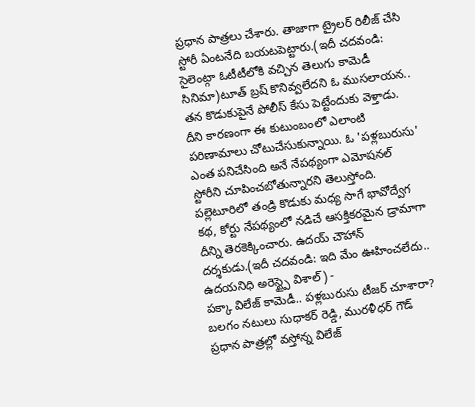ప్రధాన పాత్రలు చేశారు. తాజాగా ట్రైలర్ రిలీజ్ చేసి స్టోరీ ఏంటనేది బయటపెట్టారు.(ఇదీ చదవండి: సైలెంట్గా ఓటీటీలోకి వచ్చిన తెలుగు కామెడీ సినిమా)టూత్ బ్రష్ కొనివ్వలేదని ఓ ముసలాయన.. తన కొడుకుపైనే పోలీస్ కేసు పెట్టేందుకు వెళ్తాడు. దీని కారణంగా ఈ కుటుంబంలో ఎలాంటి పరిణామాలు చోటుచేసుకున్నాయి. ఓ 'పళ్లబురుసు' ఎంత పనిచేసింది అనే నేపథ్యంగా ఎమోషనల్ స్టోరీని చూపించబోతున్నారని తెలుస్తోంది. పల్లెటూరిలో తండ్రి కొడుకు మధ్య సాగే భావోద్వేగ కథ, కోర్టు నేపథ్యంలో నడిచే ఆసక్తికరమైన డ్రామాగా దీన్ని తెరకెక్కించారు. ఉదయ్ చౌహాన్ దర్శకుడు.(ఇదీ చదవండి: ఇది మేం ఊహించలేదు.. ఉదయనిధి అరెస్ట్పై విశాల్) -
పక్కా విలేజ్ కామెడీ.. పళ్లబురుసు టీజర్ చూశారా?
బలగం నటులు సుధాకర్ రెడ్డి, మురళీధర్ గౌడ్ ప్రధాన పాత్రల్లో వస్తోన్న విలేజ్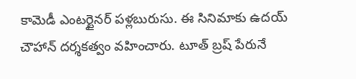కామెడీ ఎంటర్టైనర్ పళ్లబురుసు. ఈ సినిమాకు ఉదయ్ చౌహాన్ దర్శకత్వం వహించారు. టూత్ బ్రష్ పేరునే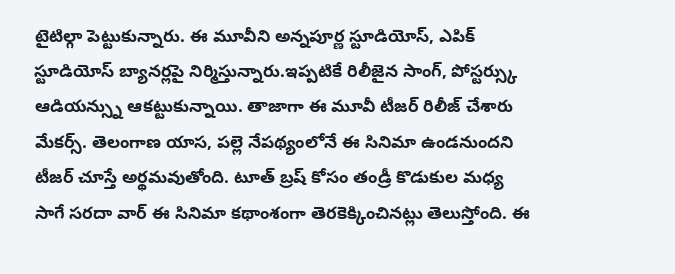టైటిల్గా పెట్టుకున్నారు. ఈ మూవీని అన్నపూర్ణ స్టూడియోస్, ఎపిక్ స్టూడియోస్ బ్యానర్లపై నిర్మిస్తున్నారు.ఇప్పటికే రిలీజైన సాంగ్, పోస్టర్స్కు ఆడియన్స్ను ఆకట్టుకున్నాయి. తాజాగా ఈ మూవీ టీజర్ రిలీజ్ చేశారు మేకర్స్. తెలంగాణ యాస, పల్లె నేపథ్యంలోనే ఈ సినిమా ఉండనుందని టీజర్ చూస్తే అర్థమవుతోంది. టూత్ బ్రష్ కోసం తండ్రీ కొడుకుల మధ్య సాగే సరదా వార్ ఈ సినిమా కథాంశంగా తెరకెక్కించినట్లు తెలుస్తోంది. ఈ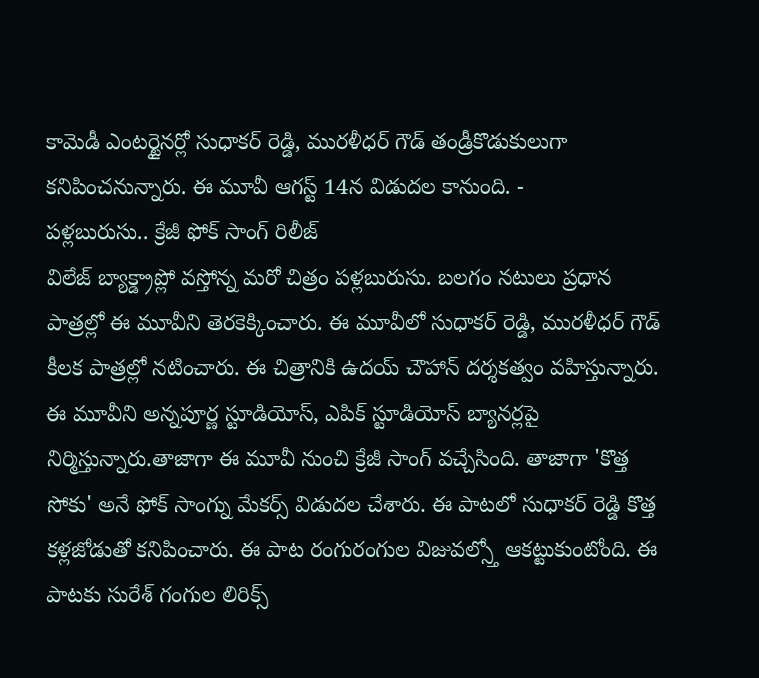కామెడీ ఎంటర్టైనర్లో సుధాకర్ రెడ్డి, మురళీధర్ గౌడ్ తండ్రీకొడుకులుగా కనిపించనున్నారు. ఈ మూవీ ఆగస్ట్ 14న విడుదల కానుంది. -
పళ్లబురుసు.. క్రేజీ ఫోక్ సాంగ్ రిలీజ్
విలేజ్ బ్యాక్డ్రాప్లో వస్తోన్న మరో చిత్రం పళ్లబురుసు. బలగం నటులు ప్రధాన పాత్రల్లో ఈ మూవీని తెరకెక్కించారు. ఈ మూవీలో సుధాకర్ రెడ్డి, మురళీధర్ గౌడ్ కీలక పాత్రల్లో నటించారు. ఈ చిత్రానికి ఉదయ్ చౌహాన్ దర్శకత్వం వహిస్తున్నారు. ఈ మూవీని అన్నపూర్ణ స్టూడియోస్, ఎపిక్ స్టూడియోస్ బ్యానర్లపై నిర్మిస్తున్నారు.తాజాగా ఈ మూవీ నుంచి క్రేజీ సాంగ్ వచ్చేసింది. తాజాగా 'కొత్త సోకు' అనే ఫోక్ సాంగ్ను మేకర్స్ విడుదల చేశారు. ఈ పాటలో సుధాకర్ రెడ్డి కొత్త కళ్లజోడుతో కనిపించారు. ఈ పాట రంగురంగుల విజువల్స్తో ఆకట్టుకుంటోంది. ఈ పాటకు సురేశ్ గంగుల లిరిక్స్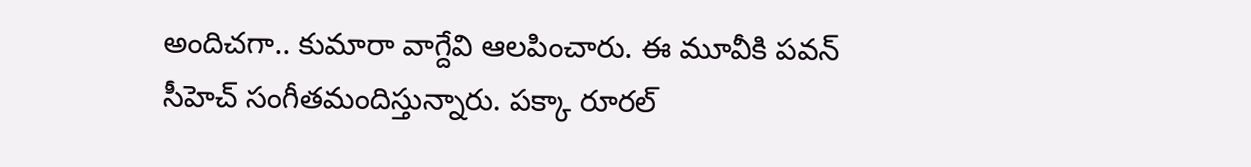అందిచగా.. కుమారా వాగ్దేవి ఆలపించారు. ఈ మూవీకి పవన్ సీహెచ్ సంగీతమందిస్తున్నారు. పక్కా రూరల్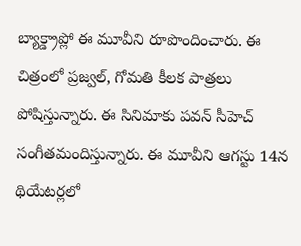బ్యాక్డ్రాప్లో ఈ మూవీని రూపొందించారు. ఈ చిత్రంలో ప్రజ్వల్, గోమతి కీలక పాత్రలు పోషిస్తున్నారు. ఈ సినిమాకు పవన్ సీహెచ్ సంగీతమందిస్తున్నారు. ఈ మూవీని ఆగస్టు 14న థియేటర్లలో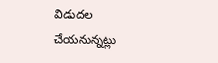విడుదల చేయనున్నట్లు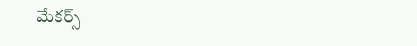మేకర్స్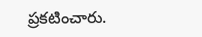ప్రకటించారు.